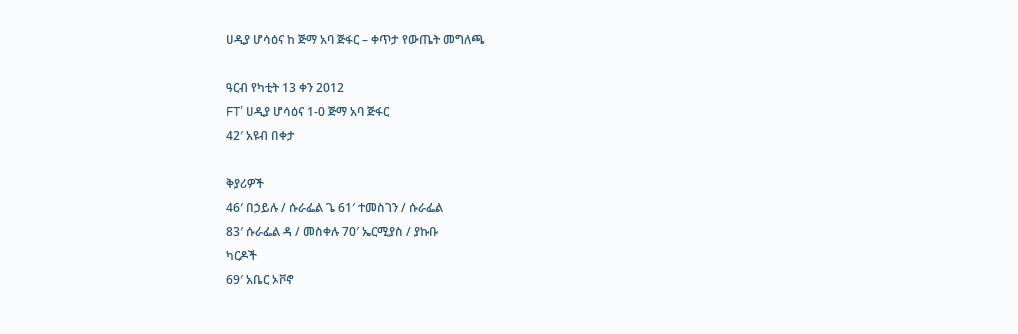ሀዲያ ሆሳዕና ከ ጅማ አባ ጅፋር – ቀጥታ የውጤት መግለጫ

ዓርብ የካቲት 13 ቀን 2012
FT’ ሀዲያ ሆሳዕና 1-0 ጅማ አባ ጅፋር
42′ አዩብ በቀታ

ቅያሪዎች
46′ በኃይሉ / ሱራፌል ጌ 61′ ተመስገን / ሱራፌል
83′ ሱራፌል ዳ / መስቀሉ 70′ ኤርሚያስ / ያኩቡ
ካርዶች
69′ አቤር ኦቮኖ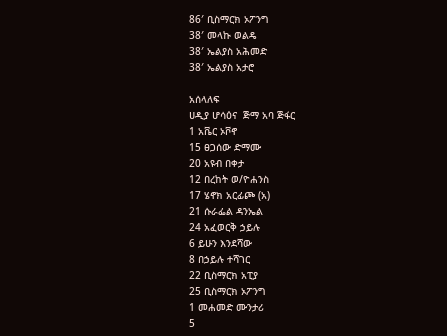86′ ቢስማርክ ኦፖንግ
38′ መላኩ ወልዴ
38′ ኤልያስ አሕመድ
38′ ኤልያስ አታሮ

አሰላለፍ
ሀዲያ ሆሳዕና  ጅማ አባ ጅፋር
1 አቬር ኦቮኖ
15 ፀጋሰው ድማሙ
20 አዩብ በቀታ
12 በረከት ወ/ዮሐንስ
17 ሄኖክ አርፊጮ (አ)
21 ሱራፌል ዳንኤል
24 አፈወርቅ ኃይሉ
6 ይሁን እንደሻው
8 በኃይሉ ተሻገር
22 ቢስማርክ አፒያ
25 ቢስማርክ ኦፖንግ
1 መሐመድ ሙንታሪ
5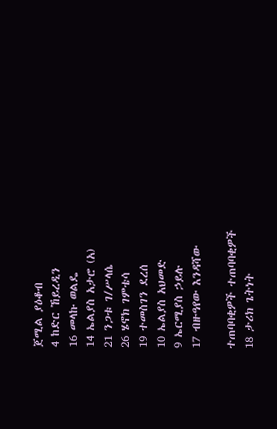ጀሚል ያዕቆብ
4 ከድር ኸይረዲን
16 መላኩ ወልዴ
14 ኤልያስ አታሮ (አ)
21 ንጋቱ ገ/ሥላሴ
26 ሄኖክ ገምቴሳ
19 ተመስገን ደረሰ
10 ኤልያስ አህመድ
9 ኤርሚያስ ኃይሉ
17 ብዙዓየው እንዳሻው

ተጠባባቂዎች ተጠባባቂዎች
18 ታሪክ ጌትነት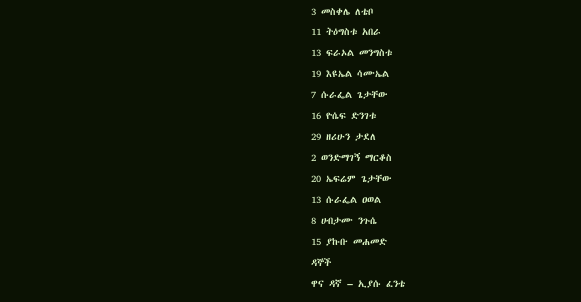3 መስቀሌ ለቴቦ
11 ትዕግስቱ አበራ
13 ፍራኦል መንግስቱ
19 እዩኤል ሳሙኤል
7 ሱራፌል ጌታቸው
16 ዮሴፍ ድንገቱ
29 ዘሪሁን ታደለ
2 ወንድማገኝ ማርቆስ
20 ኤፍሬም ጌታቸው
13 ሱራፌል ዐወል
8 ሀብታሙ ንጉሴ
15 ያኩቡ መሐመድ
ዳኞች
ዋና ዳኛ – ኢያሱ ፈንቴ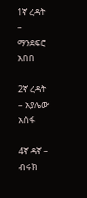1ኛ ረዳት – ማንደፍሮ አበበ

2ኛ ረዳት – አያሌው አሰፋ

4ኛ ዳኛ – ብሩክ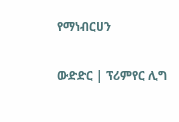የማነብርሀን

ውድድር | ፕሪምየር ሊግ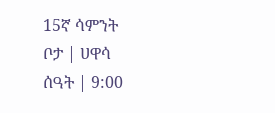15ኛ ሳምንት
ቦታ | ሀዋሳ
ሰዓት | 9:00